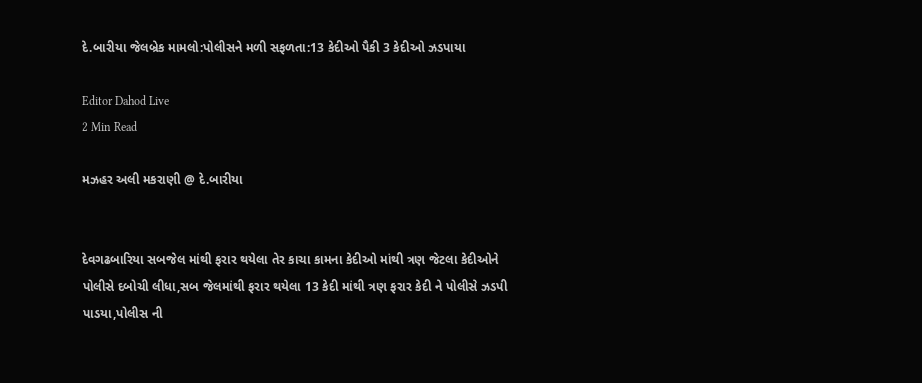દે.બારીયા જેલબ્રેક મામલો:પોલીસને મળી સફળતા:13 કેદીઓ પૈકી 3 કેદીઓ ઝડપાયા

Editor Dahod Live
2 Min Read

મઝહર અલી મકરાણી @ દે.બારીયા


દેવગઢબારિયા સબજેલ માંથી ફરાર થયેલા તેર કાચા કામના કેદીઓ માંથી ત્રણ જેટલા કેદીઓને પોલીસે દબોચી લીધા,સબ જેલમાંથી ફરાર થયેલા 13 કેદી માંથી ત્રણ ફરાર કેદી ને પોલીસે ઝડપી પાડયા,પોલીસ ની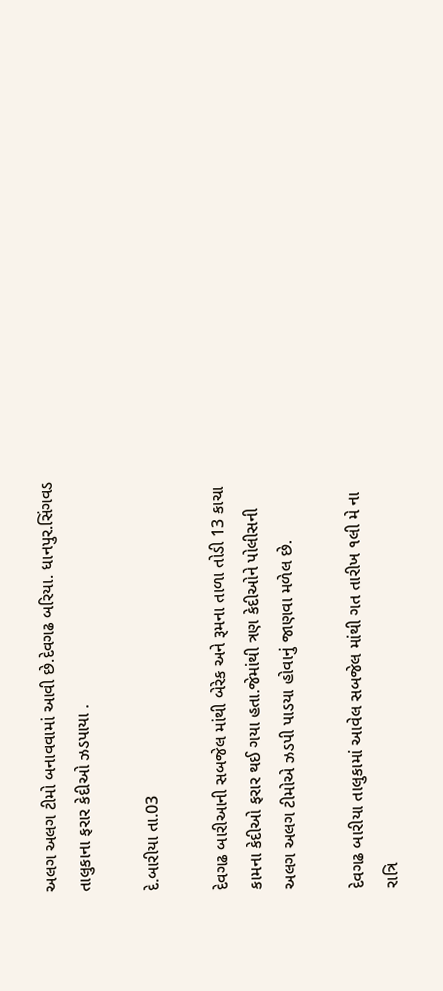અલગ અલગ ટીમો બનાવવામાં આવી છે.દેવગઢ બરિયા. ધાનપુર.સિંગવડ તાલુકાના ફરાર કેદીઓ ઝડપાયા .

દે.બારીયા તા.03

દેવગઢ બારીઆની સબજેલ માંથી બેરેક અને રૂમના તાળા તોડી 13 કાચા કામના કેદીઓ ફરાર થઈ ગયા હતા.જેમાંથી ત્રણ કેદીઓને પોલીસની અલગ અલગ ટીમોએ ઝડપી પાડયા હોવાનું જાણવા મળેલ છે.

દેવગઢ બારીયા તાલુકામાં આવેલ સબજેલ માંથી ગત તારીખ ૧લી મે ના રાત્રિ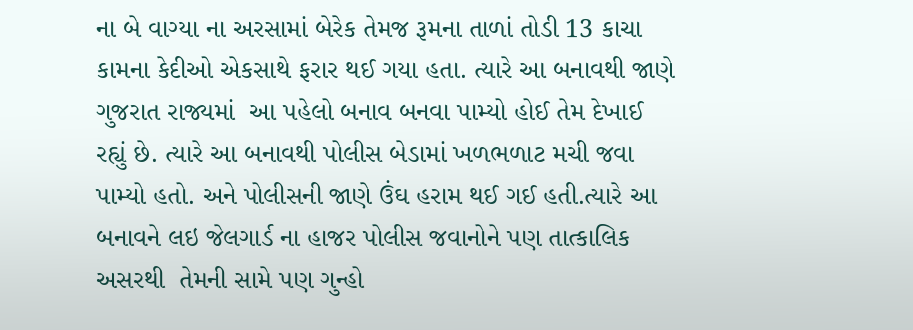ના બે વાગ્યા ના અરસામાં બેરેક તેમજ રૂમના તાળાં તોડી 13 કાચા કામના કેદીઓ એકસાથે ફરાર થઈ ગયા હતા. ત્યારે આ બનાવથી જાણે ગુજરાત રાજ્યમાં  આ પહેલો બનાવ બનવા પામ્યો હોઈ તેમ દેખાઈ રહ્યું છે. ત્યારે આ બનાવથી પોલીસ બેડામાં ખળભળાટ મચી જવા પામ્યો હતો. અને પોલીસની જાણે ઉંઘ હરામ થઈ ગઈ હતી.ત્યારે આ બનાવને લઇ જેલગાર્ડ ના હાજર પોલીસ જવાનોને પણ તાત્કાલિક અસરથી  તેમની સામે પણ ગુન્હો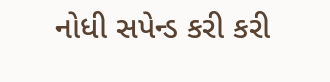નોધી સપેન્ડ કરી કરી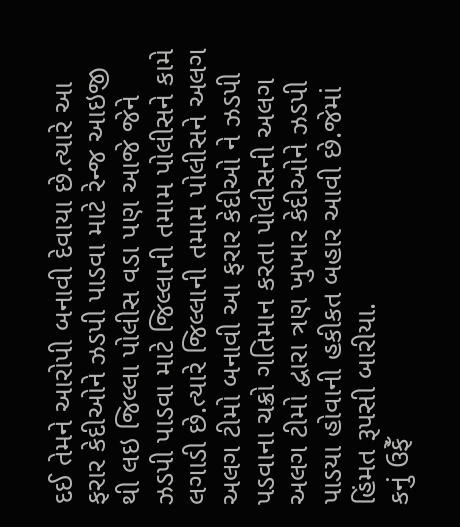દઈ તેમને આરોપી બનાવી દેવાયા છે.ત્યારે આ ફરાર કેદીઓને ઝડપી પાડવા માટે રેન્જ આઇજી થી લઇ જિલ્લા પોલીસ વડા પણ આજે જેને ઝડપી પાડવા માટે જિલ્લાની તમામ પોલીસને કામે લગાડી છે.ત્યારે જિલ્લાની તમામ પોલીસને અલગ અલગ ટીમો બનાવી આ ફરાર કેદીઓ ને ઝડપી પડવાના ચક્રો ગતિમાન કરતા પોલીસની અલગ અલગ ટીમો દ્વારા ત્રણ ખુખાર કેદીઓને ઝડપી પાડયા હોવાની હકીકત બહાર આવી છે.જેમાં હિંમત રૂપસી બારીયા.
કનું ઉફેઁ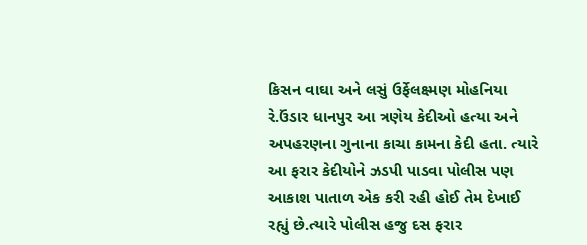કિસન વાઘા અને લસું ઉર્ફેલક્ષ્મણ મોહનિયા રે.ઉંડાર ધાનપુર આ ત્રણેય કેદીઓ હત્યા અને અપહરણના ગુનાના કાચા કામના કેદી હતા. ત્યારે આ ફરાર કેદીયોને ઝડપી પાડવા પોલીસ પણ આકાશ પાતાળ એક કરી રહી હોઈ તેમ દેખાઈ રહ્યું છે.ત્યારે પોલીસ હજુ દસ ફરાર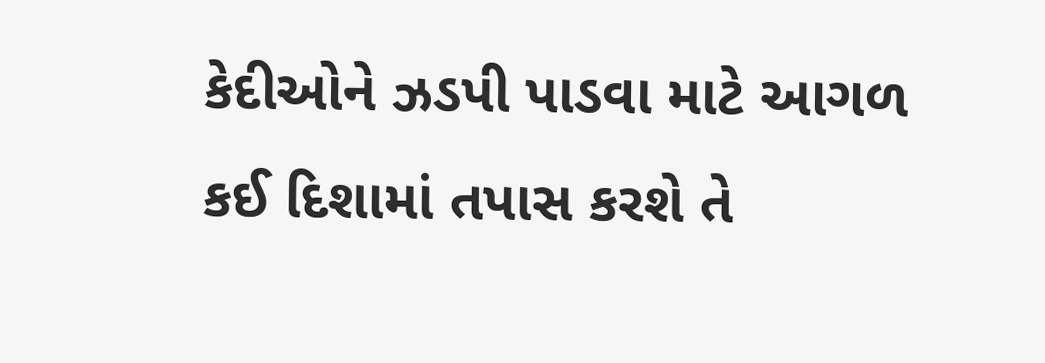કેદીઓને ઝડપી પાડવા માટે આગળ કઈ દિશામાં તપાસ કરશે તે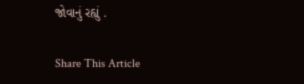જોવાનું રહ્યું .

Share This Article